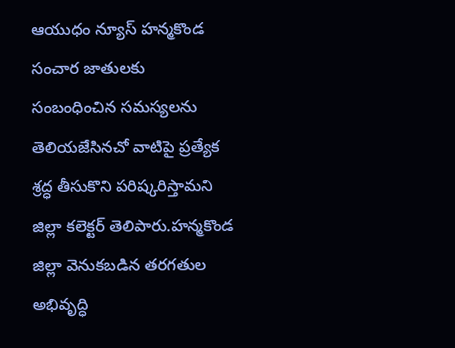ఆయుధం న్యూస్ హన్మకొండ
సంచార జాతులకు సంబంధించిన సమస్యలను తెలియజేసినచో వాటిపై ప్రత్యేక శ్రద్ధ తీసుకొని పరిష్కరిస్తామని జిల్లా కలెక్టర్ తెలిపారు.హన్మకొండ జిల్లా వెనుకబడిన తరగతుల అభివృద్ధి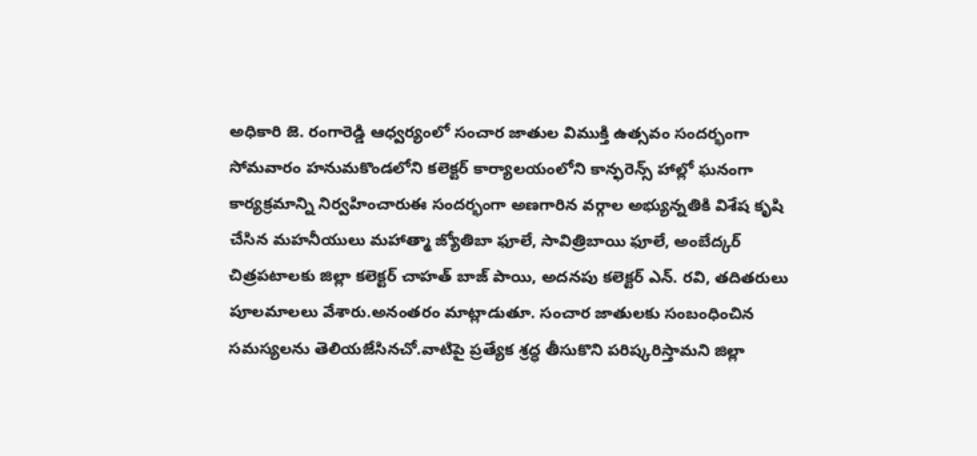అధికారి జె. రంగారెడ్డి ఆధ్వర్యంలో సంచార జాతుల విముక్తి ఉత్సవం సందర్భంగా సోమవారం హనుమకొండలోని కలెక్టర్ కార్యాలయంలోని కాన్ఫరెన్స్ హాల్లో ఘనంగా కార్యక్రమాన్ని నిర్వహించారుఈ సందర్భంగా అణగారిన వర్గాల అభ్యున్నతికి విశేష కృషి చేసిన మహనీయులు మహాత్మా జ్యోతిబా ఫూలే, సావిత్రిబాయి ఫూలే, అంబేద్కర్ చిత్రపటాలకు జిల్లా కలెక్టర్ చాహత్ బాజ్ పాయి, అదనపు కలెక్టర్ ఎన్. రవి, తదితరులు పూలమాలలు వేశారు.అనంతరం మాట్లాడుతూ. సంచార జాతులకు సంబంధించిన సమస్యలను తెలియజేసినచో.వాటిపై ప్రత్యేక శ్రద్ధ తీసుకొని పరిష్కరిస్తామని జిల్లా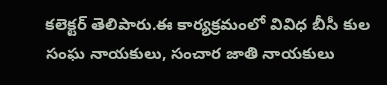కలెక్టర్ తెలిపారు.ఈ కార్యక్రమంలో వివిధ బీసీ కుల సంఘ నాయకులు, సంచార జాతి నాయకులు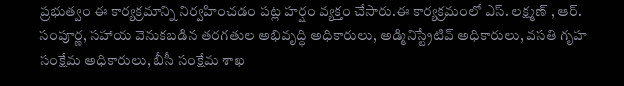ప్రభుత్వం ఈ కార్యక్రమాన్ని నిర్వహించడం పట్ల హర్షం వ్యక్తం చేసారు.ఈ కార్యక్రమంలో ఎస్. లక్ష్మణ్ , ఆర్. సంపూర్ణ, సహాయ వెనుకబడిన తరగతుల అభివృద్ధి అధికారులు, అడ్మినిస్ట్రేటివ్ అధికారులు, వసతి గృహ సంక్షేమ అధికారులు, బీసీ సంక్షేమ శాఖ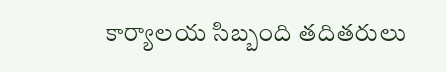కార్యాలయ సిబ్బంది తదితరులు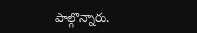పాల్గొన్నారు.